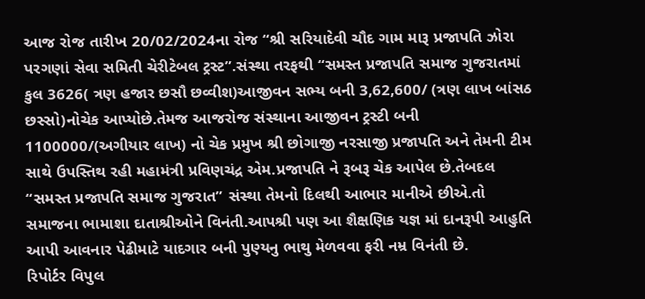આજ રોજ તારીખ 20/02/2024ના રોજ “શ્રી સરિયાદેવી ચૌદ ગામ મારૂ પ્રજાપતિ ઝોરા પરગણાં સેવા સમિતી ચેરીટેબલ ટ્રસ્ટ”.સંસ્થા તરફથી “સમસ્ત પ્રજાપતિ સમાજ ગુજરાતમાં કુલ 3626( ત્રણ હજાર છસૌ છવ્વીશ)આજીવન સભ્ય બની 3,62,600/ (ત્રણ લાખ બાંસઠ છસ્સો)નોચેક આપ્યોછે.તેમજ આજરોજ સંસ્થાના આજીવન ટ્રસ્ટી બની 1100000/(અગીયાર લાખ) નો ચેક પ્રમુખ શ્રી છોગાજી નરસાજી પ્રજાપતિ અને તેમની ટીમ સાથે ઉપસ્તિથ રહી મહામંત્રી પ્રવિણચંદ્ર એમ.પ્રજાપતિ ને રૂબરૂ ચેક આપેલ છે.તેબદલ “સમસ્ત પ્રજાપતિ સમાજ ગુજરાત” સંસ્થા તેમનો દિલથી આભાર માનીએ છીએ.તો સમાજના ભામાશા દાતાશ્રીઓને વિનંતી.આપશ્રી પણ આ શૈક્ષણિક યજ્ઞ માં દાનરૂપી આહુતિ આપી આવનાર પેઢીમાટે યાદગાર બની પુણ્યનુ ભાથુ મેળવવા ફરી નમ્ર વિનંતી છે.
રિપોર્ટર વિપુલ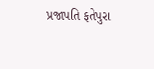પ્રજાપતિ ફતેપુરા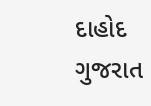દાહોદ ગુજરાત